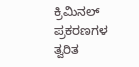ಕ್ರಿಮಿನಲ್ ಪ್ರಕರಣಗಳ ತ್ವರಿತ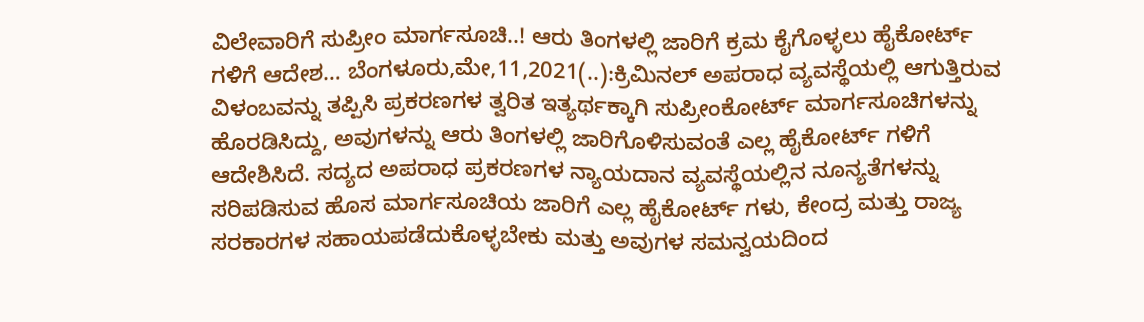ವಿಲೇವಾರಿಗೆ ಸುಪ್ರೀಂ ಮಾರ್ಗಸೂಚಿ..! ಆರು ತಿಂಗಳಲ್ಲಿ ಜಾರಿಗೆ ಕ್ರಮ ಕೈಗೊಳ್ಳಲು ಹೈಕೋರ್ಟ್ ಗಳಿಗೆ ಆದೇಶ… ಬೆಂಗಳೂರು,ಮೇ,11,2021(..):ಕ್ರಿಮಿನಲ್ ಅಪರಾಧ ವ್ಯವಸ್ಥೆಯಲ್ಲಿ ಆಗುತ್ತಿರುವ ವಿಳಂಬವನ್ನು ತಪ್ಪಿಸಿ ಪ್ರಕರಣಗಳ ತ್ವರಿತ ಇತ್ಯರ್ಥಕ್ಕಾಗಿ ಸುಪ್ರೀಂಕೋರ್ಟ್ ಮಾರ್ಗಸೂಚಿಗಳನ್ನು ಹೊರಡಿಸಿದ್ದು, ಅವುಗಳನ್ನು ಆರು ತಿಂಗಳಲ್ಲಿ ಜಾರಿಗೊಳಿಸುವಂತೆ ಎಲ್ಲ ಹೈಕೋರ್ಟ್ ಗಳಿಗೆ ಆದೇಶಿಸಿದೆ. ಸದ್ಯದ ಅಪರಾಧ ಪ್ರಕರಣಗಳ ನ್ಯಾಯದಾನ ವ್ಯವಸ್ಥೆಯಲ್ಲಿನ ನೂನ್ಯತೆಗಳನ್ನು ಸರಿಪಡಿಸುವ ಹೊಸ ಮಾರ್ಗಸೂಚಿಯ ಜಾರಿಗೆ ಎಲ್ಲ ಹೈಕೋರ್ಟ್ ಗಳು, ಕೇಂದ್ರ ಮತ್ತು ರಾಜ್ಯ ಸರಕಾರಗಳ ಸಹಾಯಪಡೆದುಕೊಳ್ಳಬೇಕು ಮತ್ತು ಅವುಗಳ ಸಮನ್ವಯದಿಂದ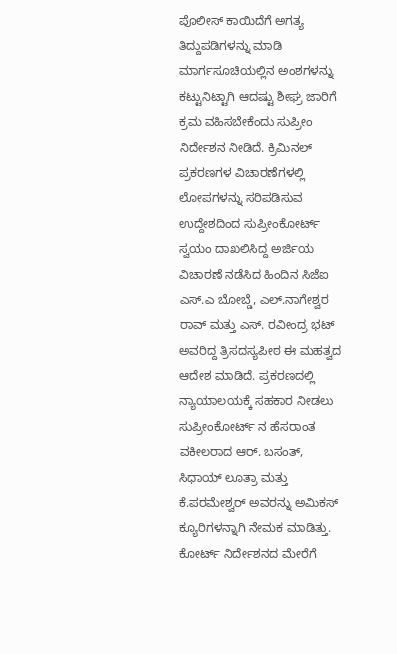ಪೊಲೀಸ್ ಕಾಯಿದೆಗೆ ಅಗತ್ಯ ತಿದ್ದುಪಡಿಗಳನ್ನು ಮಾಡಿ ಮಾರ್ಗಸೂಚಿಯಲ್ಲಿನ ಅಂಶಗಳನ್ನು ಕಟ್ಟುನಿಟ್ಟಾಗಿ ಆದಷ್ಟು ಶೀಘ್ರ ಜಾರಿಗೆ ಕ್ರಮ ವಹಿಸಬೇಕೆಂದು ಸುಪ್ರೀಂ ನಿರ್ದೇಶನ ನೀಡಿದೆ. ಕ್ರಿಮಿನಲ್ ಪ್ರಕರಣಗಳ ವಿಚಾರಣೆಗಳಲ್ಲಿ ಲೋಪಗಳನ್ನು ಸರಿಪಡಿಸುವ ಉದ್ದೇಶದಿಂದ ಸುಪ್ರೀಂಕೋರ್ಟ್ ಸ್ವಯಂ ದಾಖಲಿಸಿದ್ದ ಅರ್ಜಿಯ ವಿಚಾರಣೆ ನಡೆಸಿದ ಹಿಂದಿನ ಸಿಜೆಐ ಎಸ್.ಎ ಬೋಬ್ಡೆ, ಎಲ್.ನಾಗೇಶ್ವರ ರಾವ್ ಮತ್ತು ಎಸ್. ರವೀಂದ್ರ ಭಟ್ ಅವರಿದ್ದ ತ್ರಿಸದಸ್ಯಪೀಠ ಈ ಮಹತ್ವದ ಆದೇಶ ಮಾಡಿದೆ. ಪ್ರಕರಣದಲ್ಲಿ ನ್ಯಾಯಾಲಯಕ್ಕೆ ಸಹಕಾರ ನೀಡಲು ಸುಪ್ರೀಂಕೋರ್ಟ್ ನ ಹೆಸರಾಂತ ವಕೀಲರಾದ ಆರ್. ಬಸಂತ್, ಸಿಧಾಯ್ ಲೂತ್ರಾ ಮತ್ತು ಕೆ.ಪರಮೇಶ್ವರ್ ಅವರನ್ನು ಅಮಿಕಸ್ ಕ್ಯೂರಿಗಳನ್ನಾಗಿ ನೇಮಕ ಮಾಡಿತ್ತು. ಕೋರ್ಟ್ ನಿರ್ದೇಶನದ ಮೇರೆಗೆ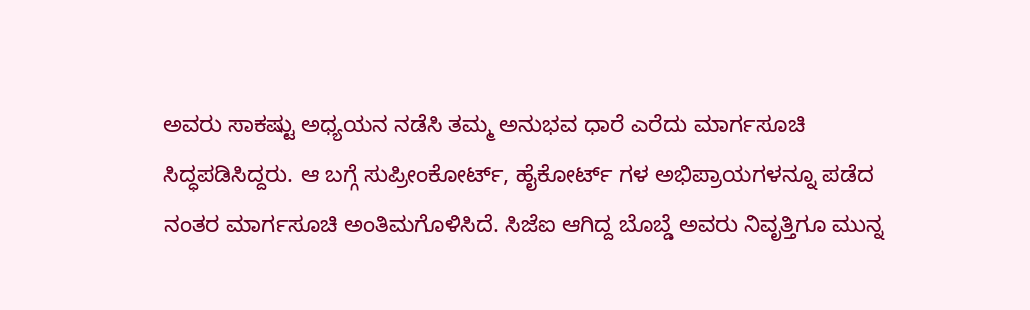ಅವರು ಸಾಕಷ್ಟು ಅಧ್ಯಯನ ನಡೆಸಿ ತಮ್ಮ ಅನುಭವ ಧಾರೆ ಎರೆದು ಮಾರ್ಗಸೂಚಿ ಸಿದ್ಧಪಡಿಸಿದ್ದರು. ಆ ಬಗ್ಗೆ ಸುಪ್ರೀಂಕೋರ್ಟ್, ಹೈಕೋರ್ಟ್ ಗಳ ಅಭಿಪ್ರಾಯಗಳನ್ನೂ ಪಡೆದ ನಂತರ ಮಾರ್ಗಸೂಚಿ ಅಂತಿಮಗೊಳಿಸಿದೆ. ಸಿಜೆಐ ಆಗಿದ್ದ ಬೊಬ್ಡೆ ಅವರು ನಿವೃತ್ತಿಗೂ ಮುನ್ನ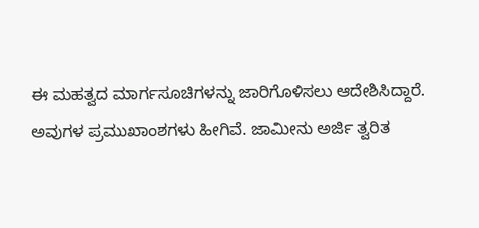ಈ ಮಹತ್ವದ ಮಾರ್ಗಸೂಚಿಗಳನ್ನು ಜಾರಿಗೊಳಿಸಲು ಆದೇಶಿಸಿದ್ದಾರೆ. ಅವುಗಳ ಪ್ರಮುಖಾಂಶಗಳು ಹೀಗಿವೆ. ಜಾಮೀನು ಅರ್ಜಿ ತ್ವರಿತ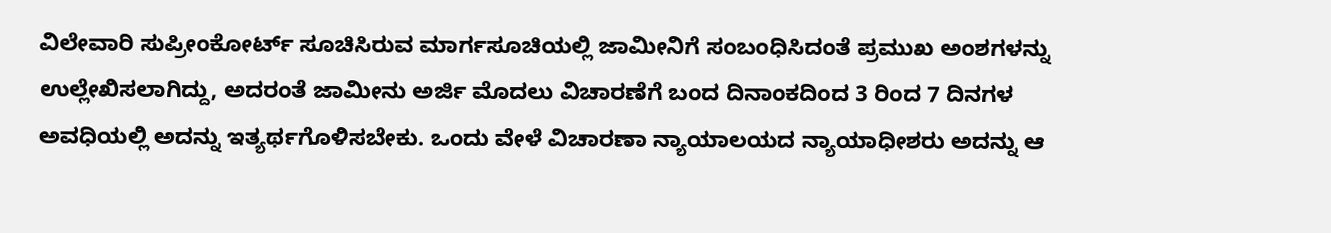ವಿಲೇವಾರಿ ಸುಪ್ರೀಂಕೋರ್ಟ್ ಸೂಚಿಸಿರುವ ಮಾರ್ಗಸೂಚಿಯಲ್ಲಿ ಜಾಮೀನಿಗೆ ಸಂಬಂಧಿಸಿದಂತೆ ಪ್ರಮುಖ ಅಂಶಗಳನ್ನು ಉಲ್ಲೇಖಿಸಲಾಗಿದ್ದು, ಅದರಂತೆ ಜಾಮೀನು ಅರ್ಜಿ ಮೊದಲು ವಿಚಾರಣೆಗೆ ಬಂದ ದಿನಾಂಕದಿಂದ 3 ರಿಂದ 7 ದಿನಗಳ ಅವಧಿಯಲ್ಲಿ ಅದನ್ನು ಇತ್ಯರ್ಥಗೊಳಿಸಬೇಕು. ಒಂದು ವೇಳೆ ವಿಚಾರಣಾ ನ್ಯಾಯಾಲಯದ ನ್ಯಾಯಾಧೀಶರು ಅದನ್ನು ಆ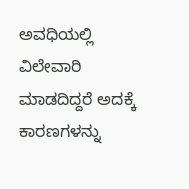ಅವಧಿಯಲ್ಲಿ ವಿಲೇವಾರಿ ಮಾಡದಿದ್ದರೆ ಅದಕ್ಕೆ ಕಾರಣಗಳನ್ನು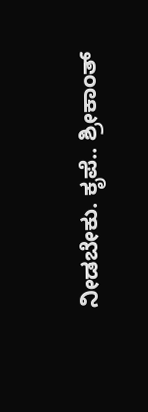ನೀಡಬೇಕು. ಕೃಪೆ.. ಶ್ರೀಕಾಂತ್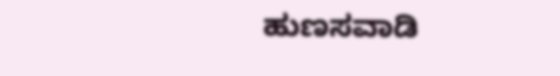ಹುಣಸವಾಡಿ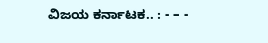ವಿಜಯ ಕರ್ನಾಟಕ.. : - – -